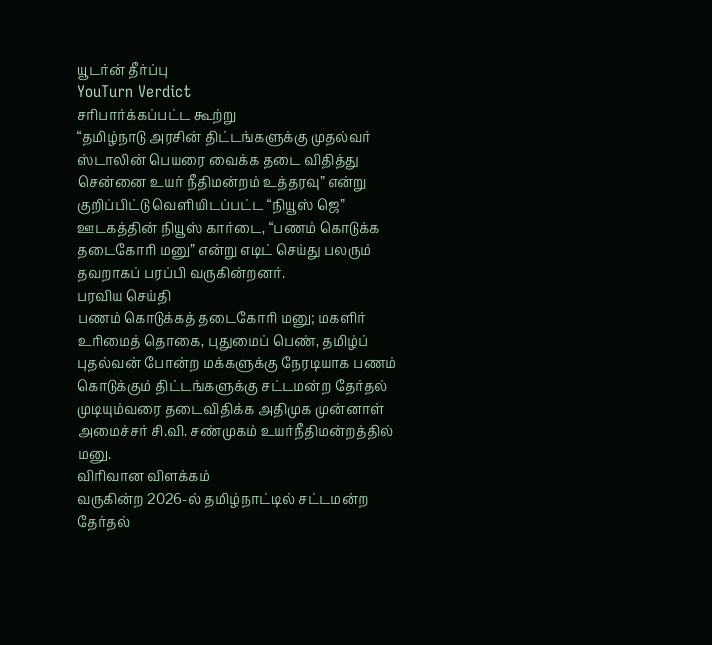யூடர்ன் தீர்ப்பு
YouTurn Verdict
சரிபார்க்கப்பட்ட கூற்று
“தமிழ்நாடு அரசின் திட்டங்களுக்கு முதல்வர் ஸ்டாலின் பெயரை வைக்க தடை விதித்து சென்னை உயர் நீதிமன்றம் உத்தரவு” என்று குறிப்பிட்டு வெளியிடப்பட்ட “நியூஸ் ஜெ” ஊடகத்தின் நியூஸ் கார்டை, “பணம் கொடுக்க தடைகோரி மனு” என்று எடிட் செய்து பலரும் தவறாகப் பரப்பி வருகின்றனர்.
பரவிய செய்தி
பணம் கொடுக்கத் தடைகோரி மனு; மகளிர் உரிமைத் தொகை, புதுமைப் பெண், தமிழ்ப் புதல்வன் போன்ற மக்களுக்கு நேரடியாக பணம் கொடுக்கும் திட்டங்களுக்கு சட்டமன்ற தேர்தல் முடியும்வரை தடைவிதிக்க அதிமுக முன்னாள் அமைச்சர் சி.வி. சண்முகம் உயர்நீதிமன்றத்தில் மனு.
விரிவான விளக்கம்
வருகின்ற 2026-ல் தமிழ்நாட்டில் சட்டமன்ற தேர்தல்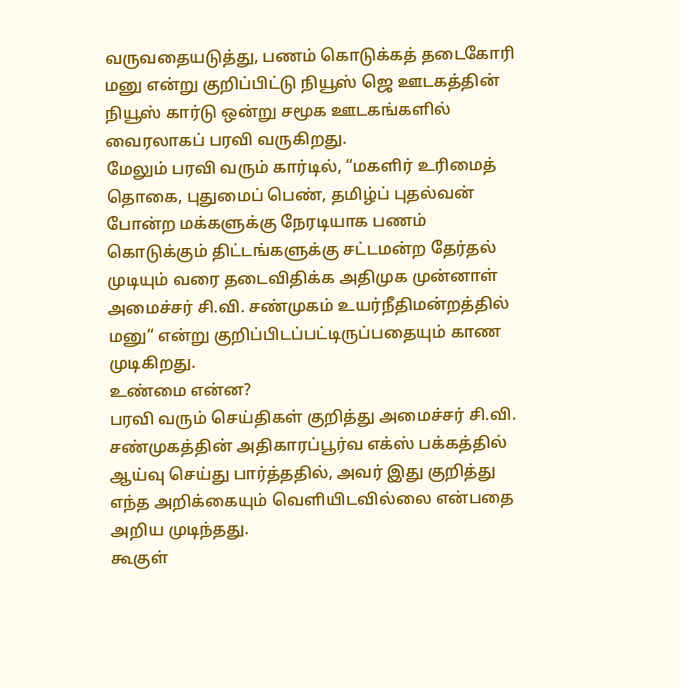வருவதையடுத்து, பணம் கொடுக்கத் தடைகோரி மனு என்று குறிப்பிட்டு நியூஸ் ஜெ ஊடகத்தின் நியூஸ் கார்டு ஒன்று சமூக ஊடகங்களில் வைரலாகப் பரவி வருகிறது.
மேலும் பரவி வரும் கார்டில், “மகளிர் உரிமைத் தொகை, புதுமைப் பெண், தமிழ்ப் புதல்வன் போன்ற மக்களுக்கு நேரடியாக பணம் கொடுக்கும் திட்டங்களுக்கு சட்டமன்ற தேர்தல் முடியும் வரை தடைவிதிக்க அதிமுக முன்னாள் அமைச்சர் சி.வி. சண்முகம் உயர்நீதிமன்றத்தில் மனு“ என்று குறிப்பிடப்பட்டிருப்பதையும் காண முடிகிறது.
உண்மை என்ன?
பரவி வரும் செய்திகள் குறித்து அமைச்சர் சி.வி. சண்முகத்தின் அதிகாரப்பூர்வ எக்ஸ் பக்கத்தில் ஆய்வு செய்து பார்த்ததில், அவர் இது குறித்து எந்த அறிக்கையும் வெளியிடவில்லை என்பதை அறிய முடிந்தது.
கூகுள்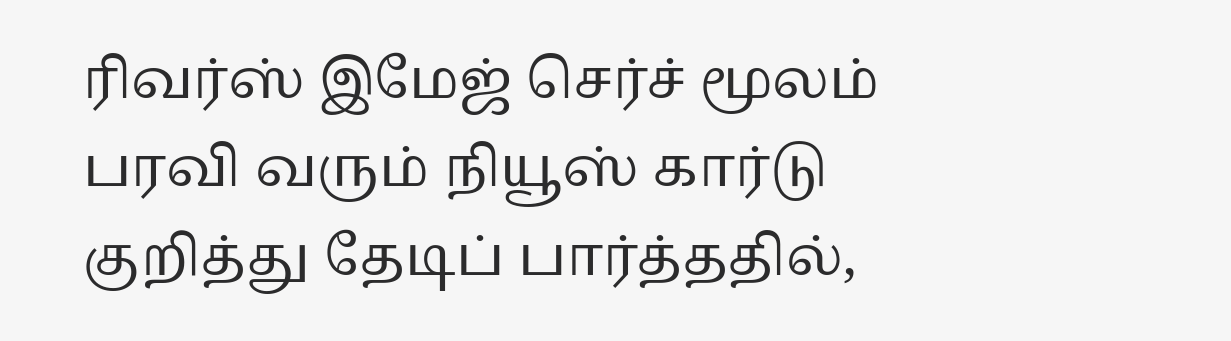ரிவர்ஸ் இமேஜ் செர்ச் மூலம் பரவி வரும் நியூஸ் கார்டு குறித்து தேடிப் பார்த்ததில்,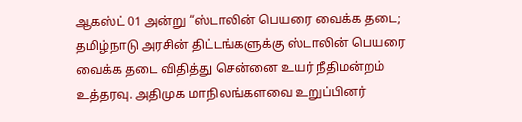ஆகஸ்ட் 01 அன்று “ஸ்டாலின் பெயரை வைக்க தடை; தமிழ்நாடு அரசின் திட்டங்களுக்கு ஸ்டாலின் பெயரை வைக்க தடை விதித்து சென்னை உயர் நீதிமன்றம் உத்தரவு. அதிமுக மாநிலங்களவை உறுப்பினர்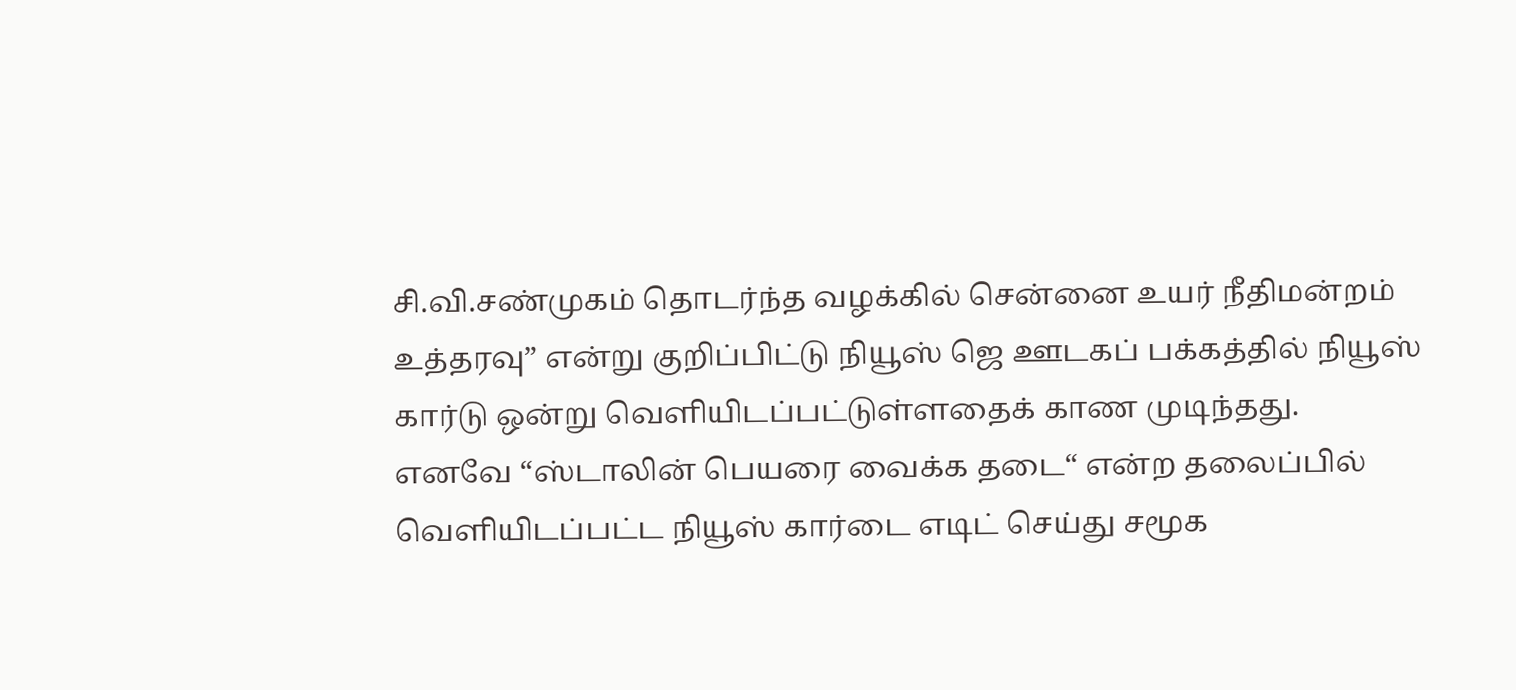சி.வி.சண்முகம் தொடர்ந்த வழக்கில் சென்னை உயர் நீதிமன்றம் உத்தரவு” என்று குறிப்பிட்டு நியூஸ் ஜெ ஊடகப் பக்கத்தில் நியூஸ் கார்டு ஒன்று வெளியிடப்பட்டுள்ளதைக் காண முடிந்தது.
எனவே “ஸ்டாலின் பெயரை வைக்க தடை“ என்ற தலைப்பில் வெளியிடப்பட்ட நியூஸ் கார்டை எடிட் செய்து சமூக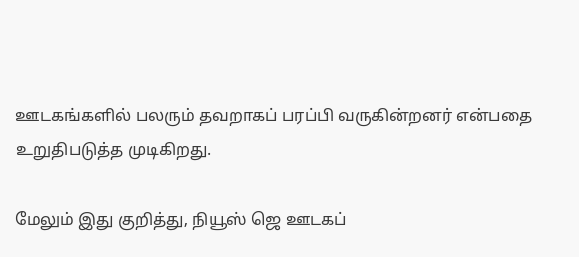ஊடகங்களில் பலரும் தவறாகப் பரப்பி வருகின்றனர் என்பதை உறுதிபடுத்த முடிகிறது.

மேலும் இது குறித்து, நியூஸ் ஜெ ஊடகப்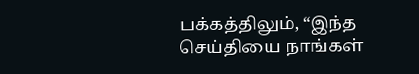பக்கத்திலும், “இந்த செய்தியை நாங்கள்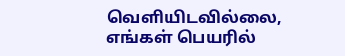வெளியிடவில்லை, எங்கள் பெயரில்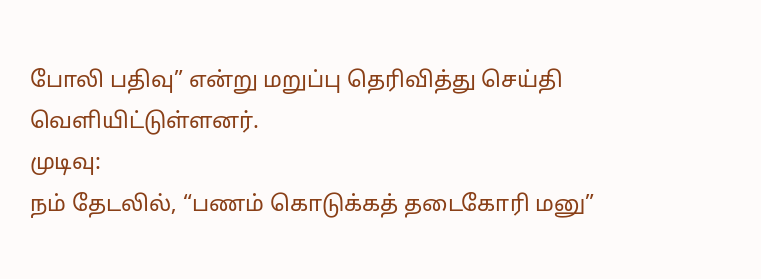போலி பதிவு” என்று மறுப்பு தெரிவித்து செய்தி வெளியிட்டுள்ளனர்.
முடிவு:
நம் தேடலில், “பணம் கொடுக்கத் தடைகோரி மனு”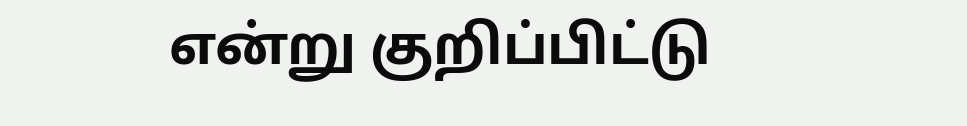என்று குறிப்பிட்டு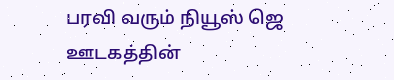பரவி வரும் நியூஸ் ஜெ ஊடகத்தின்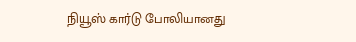நியூஸ் கார்டு போலியானது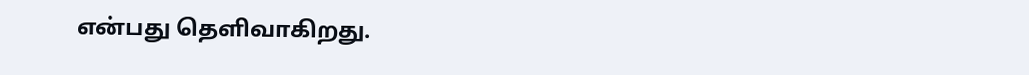என்பது தெளிவாகிறது.